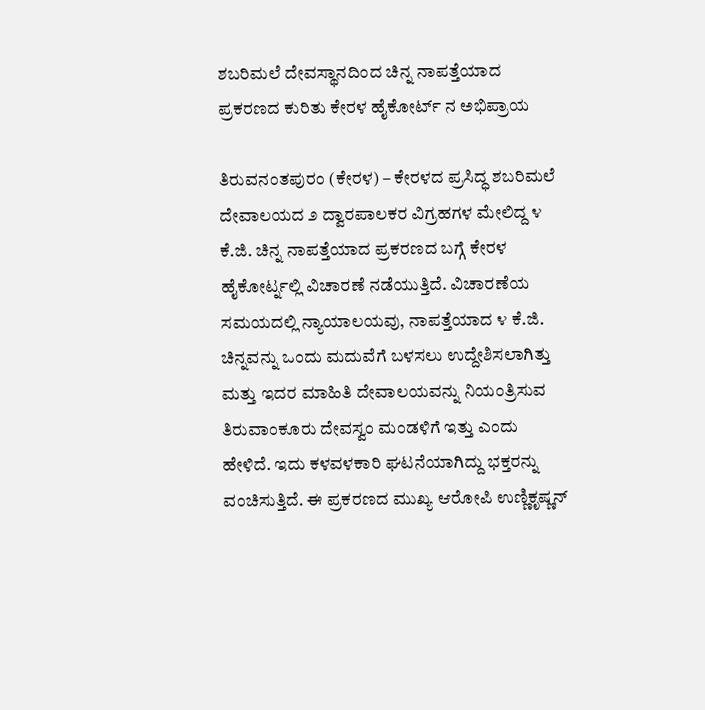ಶಬರಿಮಲೆ ದೇವಸ್ಥಾನದಿಂದ ಚಿನ್ನ ನಾಪತ್ತೆಯಾದ ಪ್ರಕರಣದ ಕುರಿತು ಕೇರಳ ಹೈಕೋರ್ಟ್ ನ ಅಭಿಪ್ರಾಯ

ತಿರುವನಂತಪುರಂ (ಕೇರಳ) – ಕೇರಳದ ಪ್ರಸಿದ್ಧ ಶಬರಿಮಲೆ ದೇವಾಲಯದ ೨ ದ್ವಾರಪಾಲಕರ ವಿಗ್ರಹಗಳ ಮೇಲಿದ್ದ ೪ ಕೆ.ಜಿ. ಚಿನ್ನ ನಾಪತ್ತೆಯಾದ ಪ್ರಕರಣದ ಬಗ್ಗೆ ಕೇರಳ ಹೈಕೋರ್ಟ್ನಲ್ಲಿ ವಿಚಾರಣೆ ನಡೆಯುತ್ತಿದೆ. ವಿಚಾರಣೆಯ ಸಮಯದಲ್ಲಿ ನ್ಯಾಯಾಲಯವು, ನಾಪತ್ತೆಯಾದ ೪ ಕೆ.ಜಿ. ಚಿನ್ನವನ್ನು ಒಂದು ಮದುವೆಗೆ ಬಳಸಲು ಉದ್ದೇಶಿಸಲಾಗಿತ್ತು ಮತ್ತು ಇದರ ಮಾಹಿತಿ ದೇವಾಲಯವನ್ನು ನಿಯಂತ್ರಿಸುವ ತಿರುವಾಂಕೂರು ದೇವಸ್ವಂ ಮಂಡಳಿಗೆ ಇತ್ತು ಎಂದು ಹೇಳಿದೆ. ಇದು ಕಳವಳಕಾರಿ ಘಟನೆಯಾಗಿದ್ದು ಭಕ್ತರನ್ನು ವಂಚಿಸುತ್ತಿದೆ. ಈ ಪ್ರಕರಣದ ಮುಖ್ಯ ಆರೋಪಿ ಉಣ್ಣಿಕೃಷ್ಣನ್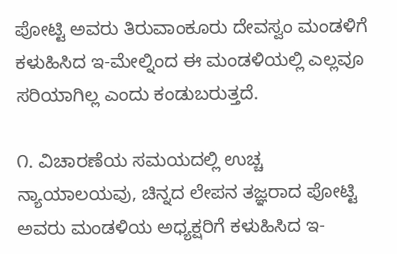ಪೋಟ್ಟಿ ಅವರು ತಿರುವಾಂಕೂರು ದೇವಸ್ವಂ ಮಂಡಳಿಗೆ ಕಳುಹಿಸಿದ ಇ-ಮೇಲ್ನಿಂದ ಈ ಮಂಡಳಿಯಲ್ಲಿ ಎಲ್ಲವೂ ಸರಿಯಾಗಿಲ್ಲ ಎಂದು ಕಂಡುಬರುತ್ತದೆ.

೧. ವಿಚಾರಣೆಯ ಸಮಯದಲ್ಲಿ ಉಚ್ಚ ನ್ಯಾಯಾಲಯವು, ಚಿನ್ನದ ಲೇಪನ ತಜ್ಞರಾದ ಪೋಟ್ಟಿ ಅವರು ಮಂಡಳಿಯ ಅಧ್ಯಕ್ಷರಿಗೆ ಕಳುಹಿಸಿದ ಇ-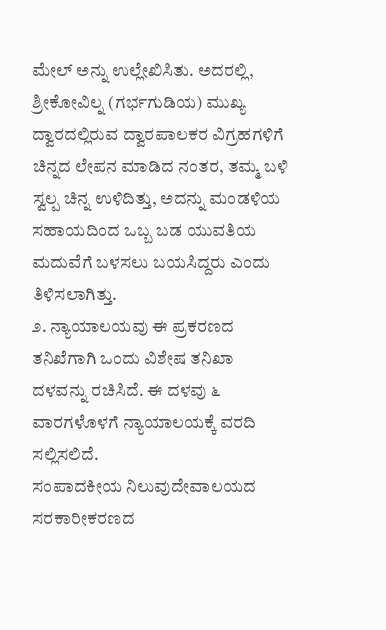ಮೇಲ್ ಅನ್ನು ಉಲ್ಲೇಖಿಸಿತು. ಅದರಲ್ಲಿ, ಶ್ರೀಕೋವಿಲ್ನ (ಗರ್ಭಗುಡಿಯ) ಮುಖ್ಯ ದ್ವಾರದಲ್ಲಿರುವ ದ್ವಾರಪಾಲಕರ ವಿಗ್ರಹಗಳಿಗೆ ಚಿನ್ನದ ಲೇಪನ ಮಾಡಿದ ನಂತರ, ತಮ್ಮ ಬಳಿ ಸ್ವಲ್ಪ ಚಿನ್ನ ಉಳಿದಿತ್ತು, ಅದನ್ನು ಮಂಡಳಿಯ ಸಹಾಯದಿಂದ ಒಬ್ಬ ಬಡ ಯುವತಿಯ ಮದುವೆಗೆ ಬಳಸಲು ಬಯಸಿದ್ದರು ಎಂದು ತಿಳಿಸಲಾಗಿತ್ತು.
೨. ನ್ಯಾಯಾಲಯವು ಈ ಪ್ರಕರಣದ ತನಿಖೆಗಾಗಿ ಒಂದು ವಿಶೇಷ ತನಿಖಾ ದಳವನ್ನು ರಚಿಸಿದೆ. ಈ ದಳವು ೬ ವಾರಗಳೊಳಗೆ ನ್ಯಾಯಾಲಯಕ್ಕೆ ವರದಿ ಸಲ್ಲಿಸಲಿದೆ.
ಸಂಪಾದಕೀಯ ನಿಲುವುದೇವಾಲಯದ ಸರಕಾರೀಕರಣದ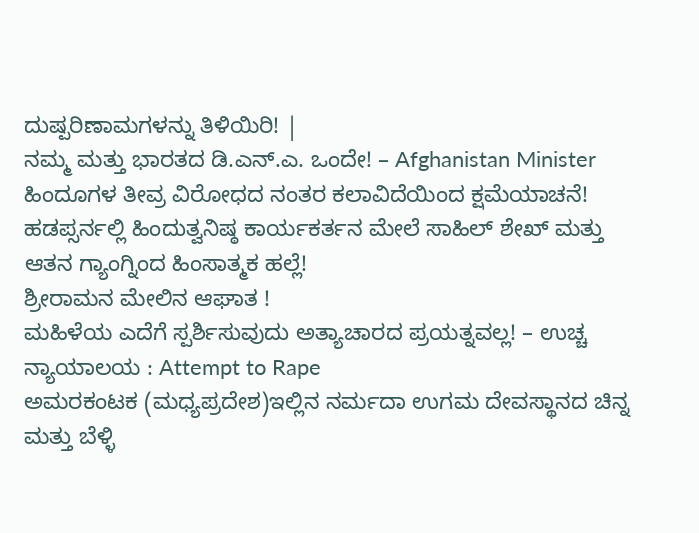ದುಷ್ಪರಿಣಾಮಗಳನ್ನು ತಿಳಿಯಿರಿ! |
ನಮ್ಮ ಮತ್ತು ಭಾರತದ ಡಿ.ಎನ್.ಎ. ಒಂದೇ! – Afghanistan Minister
ಹಿಂದೂಗಳ ತೀವ್ರ ವಿರೋಧದ ನಂತರ ಕಲಾವಿದೆಯಿಂದ ಕ್ಷಮೆಯಾಚನೆ!
ಹಡಪ್ಸರ್ನಲ್ಲಿ ಹಿಂದುತ್ವನಿಷ್ಠ ಕಾರ್ಯಕರ್ತನ ಮೇಲೆ ಸಾಹಿಲ್ ಶೇಖ್ ಮತ್ತು ಆತನ ಗ್ಯಾಂಗ್ನಿಂದ ಹಿಂಸಾತ್ಮಕ ಹಲ್ಲೆ!
ಶ್ರೀರಾಮನ ಮೇಲಿನ ಆಘಾತ !
ಮಹಿಳೆಯ ಎದೆಗೆ ಸ್ಪರ್ಶಿಸುವುದು ಅತ್ಯಾಚಾರದ ಪ್ರಯತ್ನವಲ್ಲ! – ಉಚ್ಚ ನ್ಯಾಯಾಲಯ : Attempt to Rape
ಅಮರಕಂಟಕ (ಮಧ್ಯಪ್ರದೇಶ)ಇಲ್ಲಿನ ನರ್ಮದಾ ಉಗಮ ದೇವಸ್ಥಾನದ ಚಿನ್ನ ಮತ್ತು ಬೆಳ್ಳಿ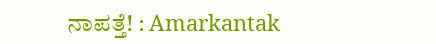ನಾಪತ್ತೆ! : Amarkantak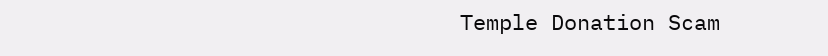Temple Donation Scam